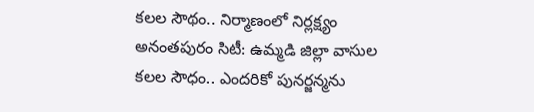కలల సౌథం.. నిర్మాణంలో నిర్లక్ష్యం
అనంతపురం సిటీ: ఉమ్మడి జిల్లా వాసుల కలల సౌధం.. ఎందరికో పునర్జన్మను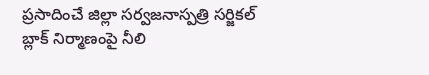ప్రసాదించే జిల్లా సర్వజనాస్పత్రి సర్జికల్ బ్లాక్ నిర్మాణంపై నీలి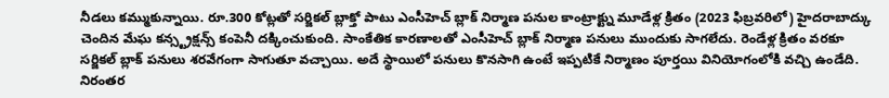నీడలు కమ్ముకున్నాయి. రూ.300 కోట్లతో సర్జికల్ బ్లాక్తో పాటు ఎంసీహెచ్ బ్లాక్ నిర్మాణ పనుల కాంట్రాక్ట్ను మూడేళ్ల క్రితం (2023 ఫిబ్రవరిలో) హైదరాబాద్కు చెందిన మేఘ కన్స్ట్రక్షన్స్ కంపెనీ దక్కించుకుంది. సాంకేతిక కారణాలతో ఎంసీహెచ్ బ్లాక్ నిర్మాణ పనులు ముందుకు సాగలేదు. రెండేళ్ల క్రితం వరకూ సర్జికల్ బ్లాక్ పనులు శరవేగంగా సాగుతూ వచ్చాయి. అదే స్థాయిలో పనులు కొనసాగి ఉంటే ఇప్పటికే నిర్మాణం పూర్తయి వినియోగంలోకి వచ్చి ఉండేది.
నిరంతర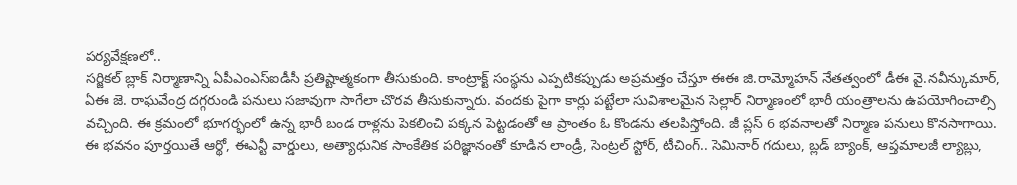పర్యవేక్షణలో..
సర్జికల్ బ్లాక్ నిర్మాణాన్ని ఏపీఎంఎస్ఐడీసీ ప్రతిష్టాత్మకంగా తీసుకుంది. కాంట్రాక్ట్ సంస్థను ఎప్పటికప్పుడు అప్రమత్తం చేస్తూ ఈఈ జి.రామ్మోహన్ నేతత్వంలో డీఈ వై.నవీన్కుమార్, ఏఈ జె. రాఘవేంద్ర దగ్గరుండి పనులు సజావుగా సాగేలా చొరవ తీసుకున్నారు. వందకు పైగా కార్లు పట్టేలా సువిశాలమైన సెల్లార్ నిర్మాణంలో భారీ యంత్రాలను ఉపయోగించాల్సి వచ్చింది. ఈ క్రమంలో భూగర్భంలో ఉన్న భారీ బండ రాళ్లను పెకలించి పక్కన పెట్టడంతో ఆ ప్రాంతం ఓ కొండను తలపిస్తోంది. జీ ప్లస్ 6 భవనాలతో నిర్మాణ పనులు కొనసాగాయి. ఈ భవనం పూర్తయితే ఆర్థో, ఈఎన్టీ వార్డులు, అత్యాధునిక సాంకేతిక పరిజ్ఞానంతో కూడిన లాండ్రీ, సెంట్రల్ స్టోర్, టీచింగ్.. సెమినార్ గదులు, బ్లడ్ బ్యాంక్, ఆప్తమాలజీ ల్యాబ్లు,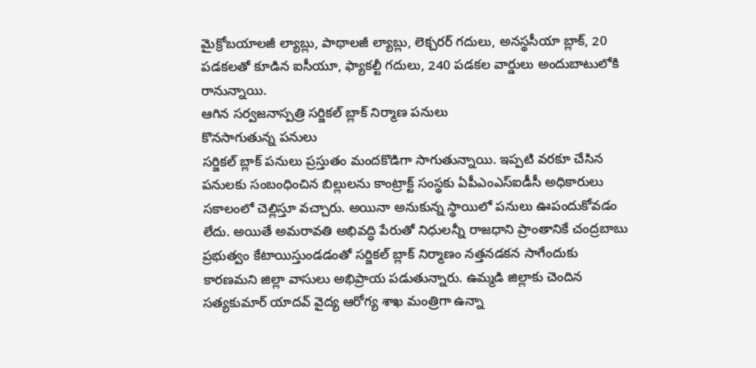మైక్రోబయాలజీ ల్యాబ్లు, పాథాలజీ ల్యాబ్లు, లెక్చరర్ గదులు, అనస్థసీయా బ్లాక్, 20 పడకలతో కూడిన ఐసీయూ, ఫ్యాకల్టీ గదులు, 240 పడకల వార్డులు అందుబాటులోకి రానున్నాయి.
ఆగిన సర్వజనాస్పత్రి సర్జికల్ బ్లాక్ నిర్మాణ పనులు
కొనసాగుతున్న పనులు
సర్జికల్ బ్లాక్ పనులు ప్రస్తుతం మందకొడిగా సాగుతున్నాయి. ఇప్పటి వరకూ చేసిన పనులకు సంబంధించిన బిల్లులను కాంట్రాక్ట్ సంస్థకు ఏపీఎంఎస్ఐడీసీ అధికారులు సకాలంలో చెల్లిస్తూ వచ్చారు. అయినా అనుకున్న స్థాయిలో పనులు ఊపందుకోవడం లేదు. అయితే అమరావతి అభివద్ధి పేరుతో నిధులన్నీ రాజధాని ప్రాంతానికే చంద్రబాబు ప్రభుత్వం కేటాయిస్తుండడంతో సర్జికల్ బ్లాక్ నిర్మాణం నత్తనడకన సాగేందుకు కారణమని జిల్లా వాసులు అభిప్రాయ పడుతున్నారు. ఉమ్మడి జిల్లాకు చెందిన సత్యకుమార్ యాదవ్ వైద్య ఆరోగ్య శాఖ మంత్రిగా ఉన్నా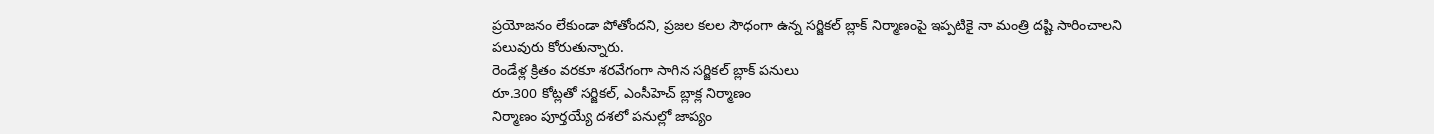ప్రయోజనం లేకుండా పోతోందని, ప్రజల కలల సౌధంగా ఉన్న సర్జికల్ బ్లాక్ నిర్మాణంపై ఇప్పటికై నా మంత్రి దష్టి సారించాలని పలువురు కోరుతున్నారు.
రెండేళ్ల క్రితం వరకూ శరవేగంగా సాగిన సర్జికల్ బ్లాక్ పనులు
రూ.300 కోట్లతో సర్జికల్, ఎంసీహెచ్ బ్లాక్ల నిర్మాణం
నిర్మాణం పూర్తయ్యే దశలో పనుల్లో జాప్యం